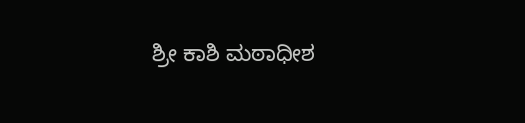ಶ್ರೀ ಕಾಶಿ ಮಠಾಧೀಶ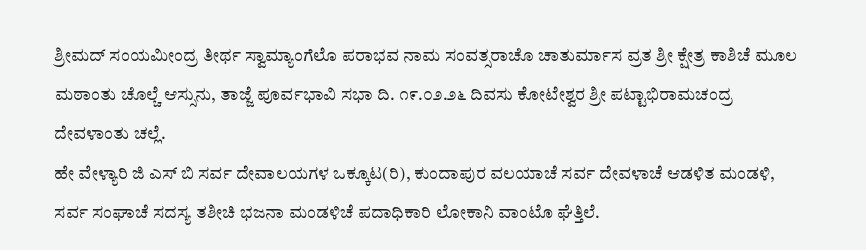ಶ್ರೀಮದ್ ಸಂಯಮೀಂದ್ರ ತೀರ್ಥ ಸ್ವಾಮ್ಯಾಂಗೆಲೊ ಪರಾಭವ ನಾಮ ಸಂವತ್ಸರಾಚೊ ಚಾತುರ್ಮಾಸ ವ್ರತ ಶ್ರೀ ಕ್ಷೇತ್ರ ಕಾಶಿಚೆ ಮೂಲ ಮಠಾಂತು ಚೊಲ್ಚೆ ಆಸ್ಸುನು, ತಾಜ್ಜೆ ಪೂರ್ವಭಾವಿ ಸಭಾ ದಿ. ೧೯.೦೨.೨೬ ದಿವಸು ಕೋಟೇಶ್ವರ ಶ್ರೀ ಪಟ್ಟಾಭಿರಾಮಚಂದ್ರ ದೇವಳಾಂತು ಚಲ್ಲೆ.
ಹೇ ವೇಳ್ಯಾರಿ ಜಿ ಎಸ್ ಬಿ ಸರ್ವ ದೇವಾಲಯಗಳ ಒಕ್ಕೂಟ(ರಿ), ಕುಂದಾಪುರ ವಲಯಾಚೆ ಸರ್ವ ದೇವಳಾಚೆ ಆಡಳಿತ ಮಂಡಳಿ, ಸರ್ವ ಸಂಘಾಚೆ ಸದಸ್ಯ ತಶೀಚಿ ಭಜನಾ ಮಂಡಳಿಚೆ ಪದಾಧಿಕಾರಿ ಲೋಕಾನಿ ವಾಂಟೊ ಘೆತ್ತಿಲೆ.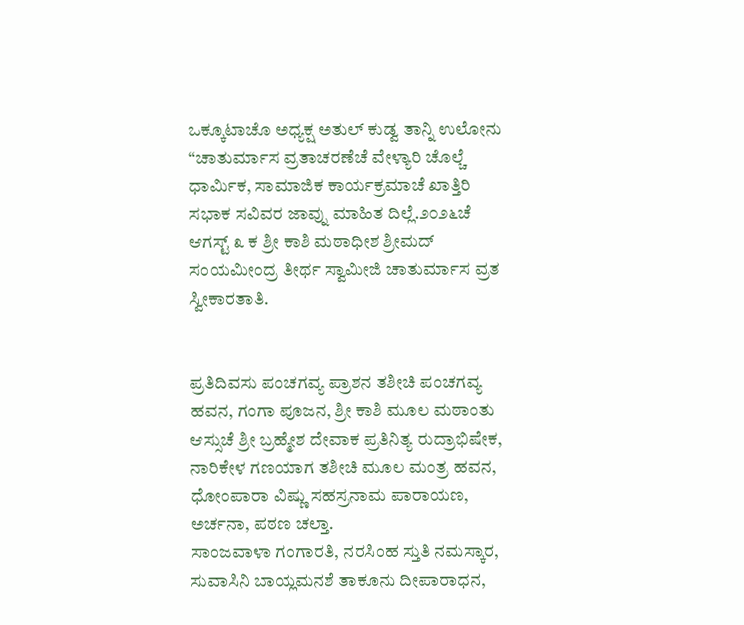ಒಕ್ಕೂಟಾಚೊ ಅಧ್ಯಕ್ಷ ಅತುಲ್ ಕುಡ್ವ ತಾನ್ನಿ ಉಲೋನು “ಚಾತುರ್ಮಾಸ ವ್ರತಾಚರಣೆಚೆ ವೇಳ್ಯಾರಿ ಚೊಲ್ಚೆ ಧಾರ್ಮಿಕ, ಸಾಮಾಜಿಕ ಕಾರ್ಯಕ್ರಮಾಚೆ ಖಾತ್ತಿರಿ ಸಭಾಕ ಸವಿವರ ಜಾವ್ನು ಮಾಹಿತ ದಿಲ್ಲೆ.೨೦೨೬ಚೆ ಆಗಸ್ಟ್ ೩ ಕ ಶ್ರೀ ಕಾಶಿ ಮಠಾಧೀಶ ಶ್ರೀಮದ್ ಸಂಯಮೀಂದ್ರ ತೀರ್ಥ ಸ್ವಾಮೀಜಿ ಚಾತುರ್ಮಾಸ ವ್ರತ ಸ್ವೀಕಾರತಾತಿ.


ಪ್ರತಿದಿವಸು ಪಂಚಗವ್ಯ ಪ್ರಾಶನ ತಶೀಚಿ ಪಂಚಗವ್ಯ ಹವನ, ಗಂಗಾ ಪೂಜನ, ಶ್ರೀ ಕಾಶಿ ಮೂಲ ಮಠಾಂತು ಆಸ್ಸುಚೆ ಶ್ರೀ ಬ್ರಹ್ಮೇಶ ದೇವಾಕ ಪ್ರತಿನಿತ್ಯ ರುದ್ರಾಭಿಷೇಕ, ನಾರಿಕೇಳ ಗಣಯಾಗ ತಶೀಚಿ ಮೂಲ ಮಂತ್ರ ಹವನ, ಧೋಂಪಾರಾ ವಿಷ್ಣು ಸಹಸ್ರನಾಮ ಪಾರಾಯಣ, ಅರ್ಚನಾ, ಪಠಣ ಚಲ್ತಾ.
ಸಾಂಜವಾಳಾ ಗಂಗಾರತಿ, ನರಸಿಂಹ ಸ್ತುತಿ ನಮಸ್ಕಾರ, ಸುವಾಸಿನಿ ಬಾಯ್ಲಮನಶೆ ತಾಕೂನು ದೀಪಾರಾಧನ,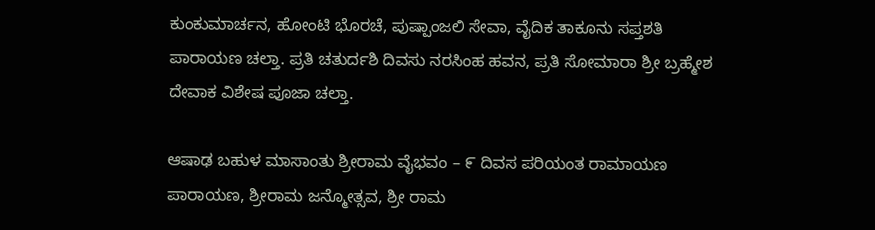ಕುಂಕುಮಾರ್ಚನ, ಹೋಂಟಿ ಭೊರಚೆ, ಪುಷ್ಪಾಂಜಲಿ ಸೇವಾ, ವೈದಿಕ ತಾಕೂನು ಸಪ್ತಶತಿ ಪಾರಾಯಣ ಚಲ್ತಾ. ಪ್ರತಿ ಚತುರ್ದಶಿ ದಿವಸು ನರಸಿಂಹ ಹವನ, ಪ್ರತಿ ಸೋಮಾರಾ ಶ್ರೀ ಬ್ರಹ್ಮೇಶ ದೇವಾಕ ವಿಶೇಷ ಪೂಜಾ ಚಲ್ತಾ.

ಆಷಾಢ ಬಹುಳ ಮಾಸಾಂತು ಶ್ರೀರಾಮ ವೈಭವಂ – ೯ ದಿವಸ ಪರಿಯಂತ ರಾಮಾಯಣ ಪಾರಾಯಣ, ಶ್ರೀರಾಮ ಜನ್ಮೋತ್ಸವ, ಶ್ರೀ ರಾಮ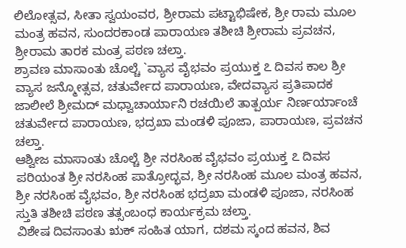ಲಿಲೋತ್ಸವ, ಸೀತಾ ಸ್ವಯಂವರ, ಶ್ರೀರಾಮ ಪಟ್ಟಾಭಿಷೇಕ, ಶ್ರೀ ರಾಮ ಮೂಲ ಮಂತ್ರ ಹವನ, ಸುಂದರಕಾಂಡ ಪಾರಾಯಣ ತಶೀಚಿ ಶ್ರೀರಾಮ ಪ್ರವಚನ, ಶ್ರೀರಾಮ ತಾರಕ ಮಂತ್ರ ಪಠಣ ಚಲ್ತಾ.
ಶ್ರಾವಣ ಮಾಸಾಂತು ಚೊಲ್ಚೆ `ವ್ಯಾಸ ವೈಭವಂ ಪ್ರಯುಕ್ತ ೭ ದಿವಸ ಕಾಲ ಶ್ರೀ ವ್ಯಾಸ ಜನ್ಮೋತ್ಸವ, ಚತುರ್ವೇದ ಪಾರಾಯಣ, ವೇದವ್ಯಾಸ ಪ್ರತಿಪಾದಕ ಜಾಲೀಲೆ ಶ್ರೀಮದ್ ಮಧ್ವಾಚಾರ್ಯಾನಿ ರಚಯಿಲೆ ತಾತ್ಪರ್ಯ ನಿರ್ಣರ್ಯಾಂಚೆ ಚತುರ್ವೇದ ಪಾರಾಯಣ, ಭದ್ರಖಾ ಮಂಡಳಿ ಪೂಜಾ, ಪಾರಾಯಣ, ಪ್ರವಚನ ಚಲ್ತಾ.
ಆಶ್ವೀಜ ಮಾಸಾಂತು ಚೊಲ್ಚೆ ಶ್ರೀ ನರಸಿಂಹ ವೈಭವಂ ಪ್ರಯುಕ್ತ ೭ ದಿವಸ ಪರಿಯಂತ ಶ್ರೀ ನರಸಿಂಹ ಪಾತ್ರೋದ್ಭವ, ಶ್ರೀ ನರಸಿಂಹ ಮೂಲ ಮಂತ್ರ ಹವನ, ಶ್ರೀ ನರಸಿಂಹ ವೈಭವಂ, ಶ್ರೀ ನರಸಿಂಹ ಭದ್ರಖಾ ಮಂಡಳಿ ಪೂಜಾ, ನರಸಿಂಹ ಸ್ತುತಿ ತಶೀಚಿ ಪಠಣ ತತ್ಸಂಬಂಧ ಕಾರ್ಯಕ್ರಮ ಚಲ್ತಾ.
ವಿಶೇಷ ದಿವಸಾಂತು ಋಕ್ ಸಂಹಿತ ಯಾಗ, ದಶಮ ಸ್ಕಂದ ಹವನ, ಶಿವ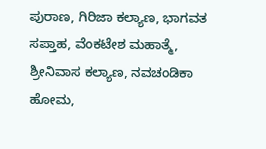ಪುರಾಣ, ಗಿರಿಜಾ ಕಲ್ಯಾಣ, ಭಾಗವತ ಸಪ್ತಾಹ, ವೆಂಕಟೇಶ ಮಹಾತ್ಮೆ, ಶ್ರೀನಿವಾಸ ಕಲ್ಯಾಣ, ನವಚಂಡಿಕಾ ಹೋಮ,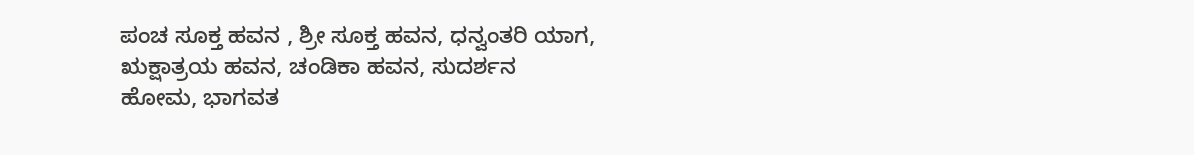ಪಂಚ ಸೂಕ್ತ ಹವನ , ಶ್ರೀ ಸೂಕ್ತ ಹವನ, ಧನ್ವಂತರಿ ಯಾಗ, ಋಕ್ಷಾತ್ರಯ ಹವನ, ಚಂಡಿಕಾ ಹವನ, ಸುದರ್ಶನ ಹೋಮ, ಭಾಗವತ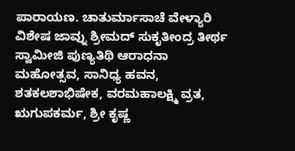ಪಾರಾಯಣ. ಚಾತುರ್ಮಾಸಾಚೆ ವೇಳ್ಯಾರಿ ವಿಶೇಷ ಜಾವ್ನು ಶ್ರೀಮದ್ ಸುಕೃತೀಂದ್ರ ತೀರ್ಥ ಸ್ವಾಮೀಜಿ ಪುಣ್ಯತಿಥಿ ಆರಾಧನಾ ಮಹೋತ್ಸವ, ಸಾನಿಧ್ಯ ಹವನ, ಶತಕಲಶಾಭಿಷೇಕ, ವರಮಹಾಲಕ್ಷ್ಮಿ ವ್ರತ, ಋಗುಪಕರ್ಮ, ಶ್ರೀ ಕೃಷ್ಣ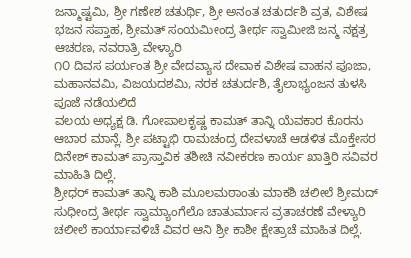ಜನ್ಮಾಷ್ಟಮಿ, ಶ್ರೀ ಗಣೇಶ ಚತುರ್ಥಿ, ಶ್ರೀ ಅನಂತ ಚತುರ್ದಶಿ ವ್ರತ, ವಿಶೇಷ ಭಜನ ಸಪ್ತಾಹ, ಶ್ರೀಮತ್ ಸಂಯಮೀಂದ್ರ ತೀರ್ಥ ಸ್ವಾಮೀಜಿ ಜನ್ಮ ನಕ್ಷತ್ರ ಆಚರಣ, ನವರಾತ್ರಿ ವೇಳ್ಯಾರಿ
೧೦ ದಿವಸ ಪರ್ಯಂತ ಶ್ರೀ ವೇದವ್ಯಾಸ ದೇವಾಕ ವಿಶೇಷ ವಾಹನ ಪೂಜಾ, ಮಹಾನವಮಿ, ವಿಜಯದಶಮಿ, ನರಕ ಚತುರ್ದಶಿ, ತೈಲಾಭ್ಯಂಜನ ತುಳಸಿ ಪೂಜೆ ನಡೆಯಲಿದೆ
ವಲಯ ಅಧ್ಯಕ್ಷ ಡಿ. ಗೋಪಾಲಕೃಷ್ಣ ಕಾಮತ್ ತಾನ್ನಿ ಯೆವಕಾರ ಕೊರನು ಆಬಾರ ಮಾನ್ಲೆ. ಶ್ರೀ ಪಟ್ಟಾಭಿ ರಾಮಚಂದ್ರ ದೇವಳಾಚೆ ಆಡಳಿತ ಮೊಕ್ತೇಸರ ದಿನೇಶ್ ಕಾಮತ್ ಪ್ರಾಸ್ತಾವಿಕ ತಶೀಚಿ ನವೀಕರಣ ಕಾರ್ಯ ಖಾತ್ತಿರಿ ಸವಿವರ ಮಾಹಿತಿ ದಿಲ್ಲೆ.
ಶ್ರೀಧರ್ ಕಾಮತ್ ತಾನ್ನಿ ಕಾಶಿ ಮೂಲಮಠಾಂತು ಮಾಕಶಿ ಚಲೀಲೆ ಶ್ರೀಮದ್ ಸುಧೀಂದ್ರ ತೀರ್ಥ ಸ್ವಾಮ್ಯಾಂಗೆಲೊ ಚಾತುರ್ಮಾಸ ವ್ರತಾಚರಣೆ ವೇಳ್ಯಾರಿ ಚಲೀಲೆ ಕಾರ್ಯಾವಳಿಚೆ ವಿವರ ಆನಿ ಶ್ರೀ ಕಾಶೀ ಕ್ಷೇತ್ರಾಚೆ ಮಾಹಿತ ದಿಲ್ಲೆ.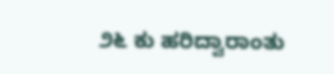೨೬ ಕು ಹರಿದ್ವಾರಾಂತು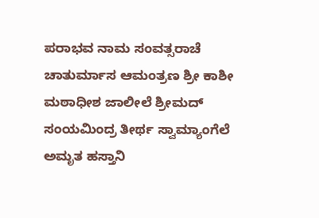ಪರಾಭವ ನಾಮ ಸಂವತ್ಸರಾಚೆ ಚಾತುರ್ಮಾಸ ಆಮಂತ್ರಣ ಶ್ರೀ ಕಾಶೀ ಮಠಾಧೀಶ ಜಾಲೀಲೆ ಶ್ರೀಮದ್ ಸಂಯಮಿಂದ್ರ ತೀರ್ಥ ಸ್ವಾಮ್ಯಾಂಗೆಲೆ ಅಮೃತ ಹಸ್ತಾನಿ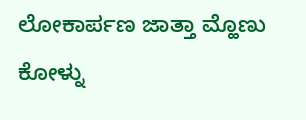ಲೋಕಾರ್ಪಣ ಜಾತ್ತಾ ಮ್ಹೊಣು ಕೋಳ್ನು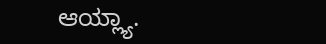ಆಯ್ಲ್ಯಾ.